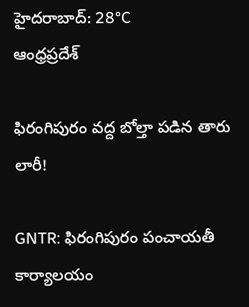హైదరాబాద్: 28°C
ఆంధ్రప్రదేశ్

ఫిరంగిపురం వద్ద బోల్తా పడిన తారు లారీ!

GNTR: ఫిరంగిపురం పంచాయతీ కార్యాలయం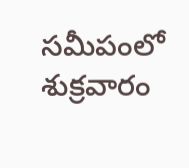సమీపంలో శుక్రవారం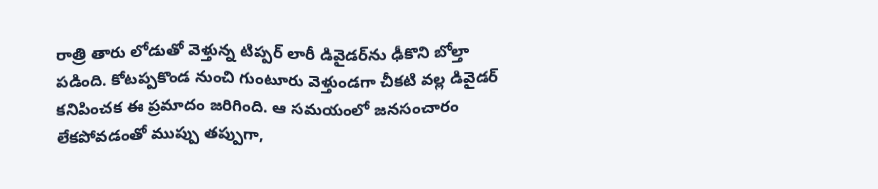రాత్రి తారు లోడుతో వెళ్తున్న టిప్పర్ లారీ డివైడర్‌ను ఢీకొని బోల్తా పడింది. కోటప్పకొండ నుంచి గుంటూరు వెళ్తుండగా చీకటి వల్ల డివైడర్ కనిపించక ఈ ప్రమాదం జరిగింది. ఆ సమయంలో జనసంచారం లేకపోవడంతో ముప్పు తప్పుగా,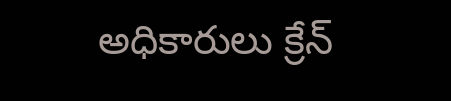అధికారులు క్రేన్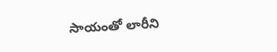సాయంతో లారీని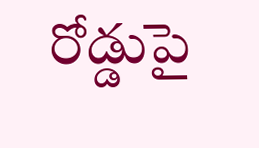రోడ్డుపై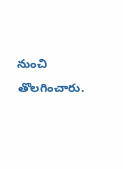నుంచి తొలగించారు.